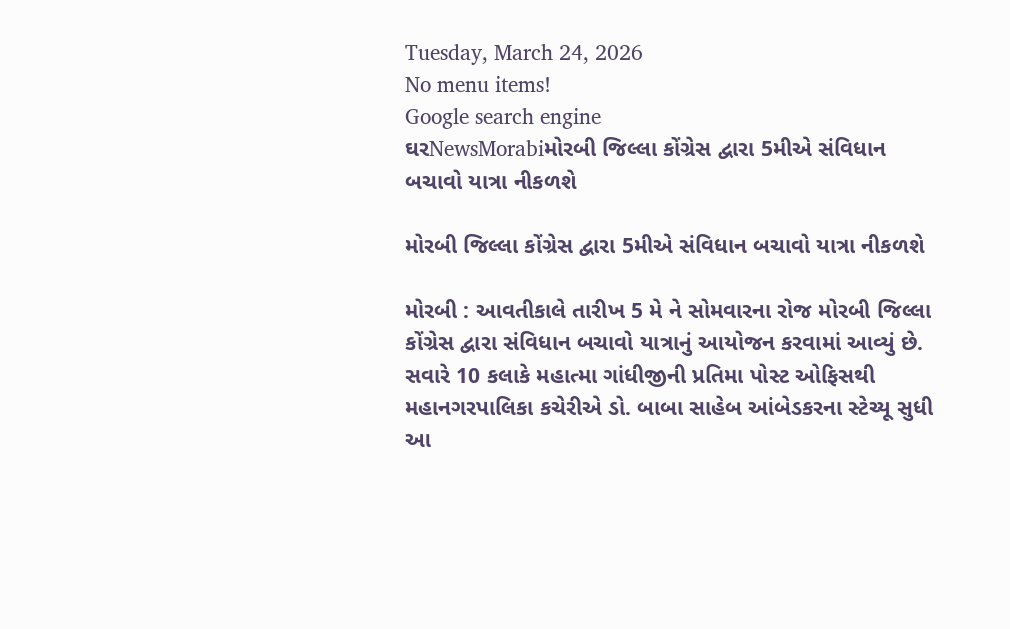Tuesday, March 24, 2026
No menu items!
Google search engine
ઘરNewsMorabiમોરબી જિલ્લા કોંગ્રેસ દ્વારા 5મીએ સંવિધાન બચાવો યાત્રા નીકળશે

મોરબી જિલ્લા કોંગ્રેસ દ્વારા 5મીએ સંવિધાન બચાવો યાત્રા નીકળશે

મોરબી : આવતીકાલે તારીખ 5 મે ને સોમવારના રોજ મોરબી જિલ્લા કોંગ્રેસ દ્વારા સંવિધાન બચાવો યાત્રાનું આયોજન કરવામાં આવ્યું છે. સવારે 10 કલાકે મહાત્મા ગાંધીજીની પ્રતિમા પોસ્ટ ઓફિસથી મહાનગરપાલિકા કચેરીએ ડો. બાબા સાહેબ આંબેડકરના સ્ટેચ્યૂ સુધી આ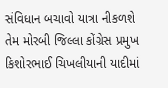સંવિધાન બચાવો યાત્રા નીકળશે તેમ મોરબી જિલ્લા કોંગ્રેસ પ્રમુખ કિશોરભાઈ ચિખલીયાની યાદીમાં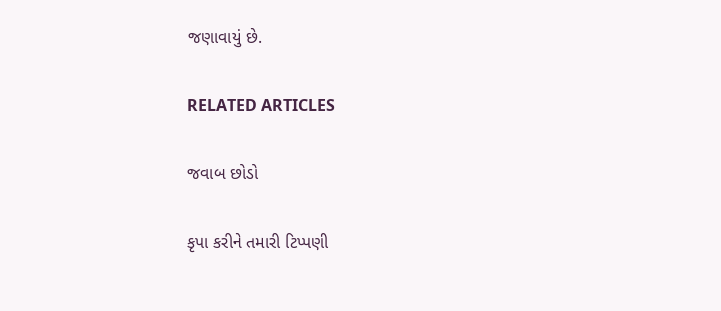જણાવાયું છે.

RELATED ARTICLES

જવાબ છોડો

કૃપા કરીને તમારી ટિપ્પણી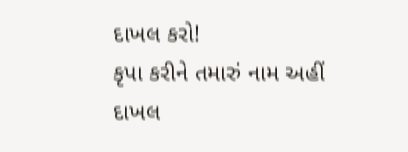દાખલ કરો!
કૃપા કરીને તમારું નામ અહીં દાખલ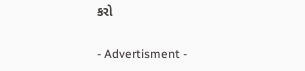કરો

- Advertisment -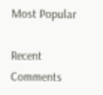Most Popular

Recent Comments